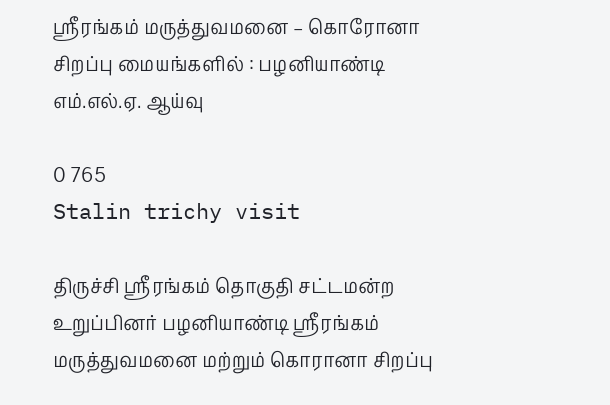ஸ்ரீரங்கம் மருத்துவமனை – கொரோனா சிறப்பு மையங்களில் : பழனியாண்டி எம்.எல்.ஏ. ஆய்வு

0 765
Stalin trichy visit

திருச்சி ஸ்ரீரங்கம் தொகுதி சட்டமன்ற உறுப்பினர் பழனியாண்டி ஸ்ரீரங்கம் மருத்துவமனை மற்றும் கொரானா சிறப்பு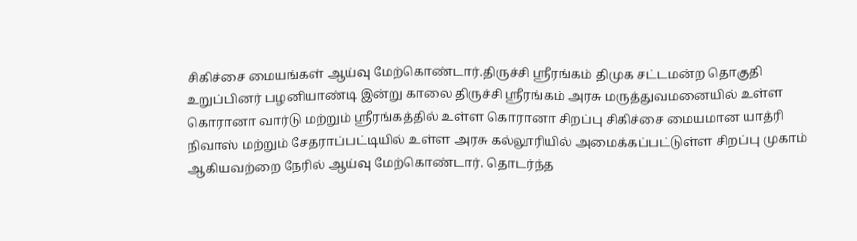சிகிச்சை மையங்கள் ஆய்வு மேற்கொண்டார்.திருச்சி ஸ்ரீரங்கம் திமுக சட்டமன்ற தொகுதி உறுப்பினர் பழனியாண்டி இன்று காலை திருச்சி ஸ்ரீரங்கம் அரசு மருத்துவமனையில் உள்ள கொரானா வார்டு மற்றும் ஸ்ரீரங்கத்தில் உள்ள கொரானா சிறப்பு சிகிச்சை மையமான யாத்ரி நிவாஸ் மற்றும் சேதராப்பட்டியில் உள்ள அரசு கல்லூரியில் அமைக்கப்பட்டுள்ள சிறப்பு முகாம் ஆகியவற்றை நேரில் ஆய்வு மேற்கொண்டார். தொடர்ந்த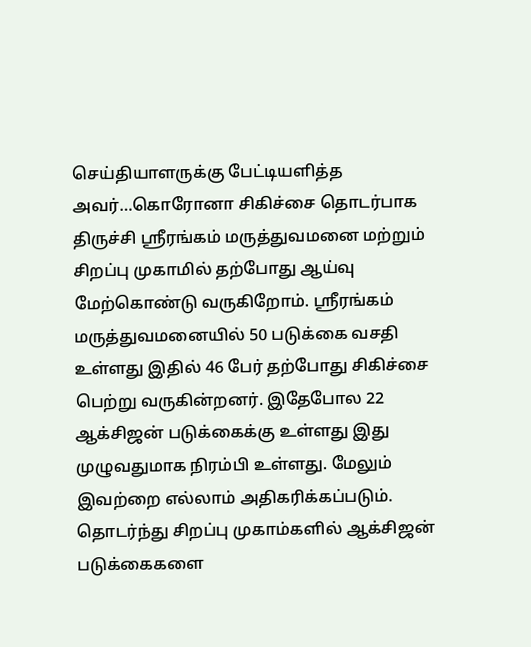செய்தியாளருக்கு பேட்டியளித்த அவர்…கொரோனா சிகிச்சை தொடர்பாக திருச்சி ஸ்ரீரங்கம் மருத்துவமனை மற்றும் சிறப்பு முகாமில் தற்போது ஆய்வு மேற்கொண்டு வருகிறோம். ஸ்ரீரங்கம் மருத்துவமனையில் 50 படுக்கை வசதி உள்ளது இதில் 46 பேர் தற்போது சிகிச்சை பெற்று வருகின்றனர். இதேபோல 22 ஆக்சிஜன் படுக்கைக்கு உள்ளது இது முழுவதுமாக நிரம்பி உள்ளது. மேலும் இவற்றை எல்லாம் அதிகரிக்கப்படும். தொடர்ந்து சிறப்பு முகாம்களில் ஆக்சிஜன் படுக்கைகளை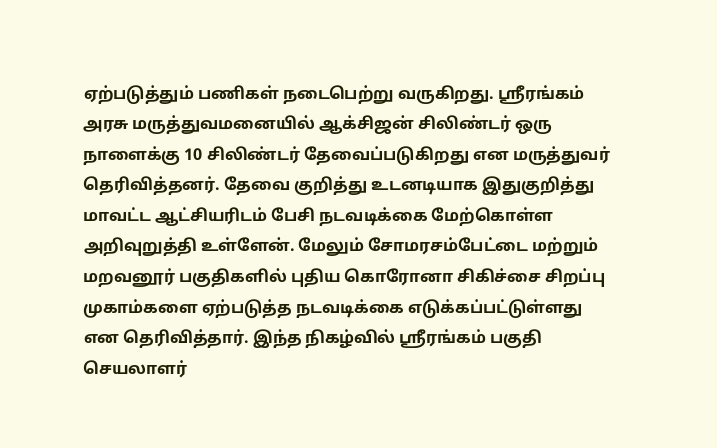ஏற்படுத்தும் பணிகள் நடைபெற்று வருகிறது. ஸ்ரீரங்கம் அரசு மருத்துவமனையில் ஆக்சிஜன் சிலிண்டர் ஒரு நாளைக்கு 10 சிலிண்டர் தேவைப்படுகிறது என மருத்துவர் தெரிவித்தனர். தேவை குறித்து உடனடியாக இதுகுறித்து மாவட்ட ஆட்சியரிடம் பேசி நடவடிக்கை மேற்கொள்ள அறிவுறுத்தி உள்ளேன். மேலும் சோமரசம்பேட்டை மற்றும் மறவனூர் பகுதிகளில் புதிய கொரோனா சிகிச்சை சிறப்பு முகாம்களை ஏற்படுத்த நடவடிக்கை எடுக்கப்பட்டுள்ளது என தெரிவித்தார். இந்த நிகழ்வில் ஸ்ரீரங்கம் பகுதி செயலாளர்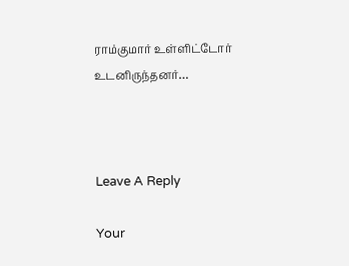ராம்குமார் உள்ளிட்டோர் உடனிருந்தனர்…



Leave A Reply

Your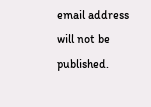email address will not be published.